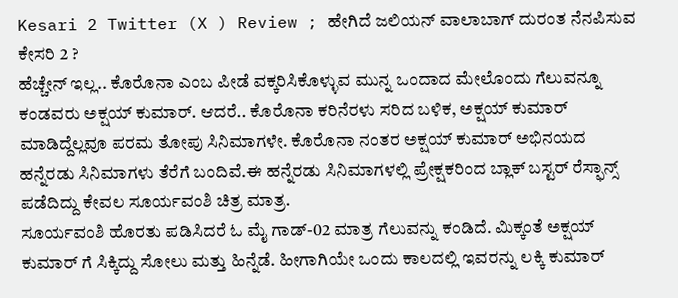Kesari 2 Twitter (X ) Review ; ಹೇಗಿದೆ ಜಲಿಯನ್ ವಾಲಾಬಾಗ್ ದುರಂತ ನೆನಪಿಸುವ ಕೇಸರಿ 2 ?
ಹೆಚ್ಚೇನ್ ಇಲ್ಲ.. ಕೊರೊನಾ ಎಂಬ ಪೀಡೆ ವಕ್ಕರಿಸಿಕೊಳ್ಳುವ ಮುನ್ನ ಒಂದಾದ ಮೇಲೊಂದು ಗೆಲುವನ್ನೂ ಕಂಡವರು ಅಕ್ಷಯ್ ಕುಮಾರ್. ಆದರೆ.. ಕೊರೊನಾ ಕರಿನೆರಳು ಸರಿದ ಬಳಿಕ, ಅಕ್ಷಯ್ ಕುಮಾರ್ ಮಾಡಿದ್ದೆಲ್ಲವೂ ಪರಮ ತೋಪು ಸಿನಿಮಾಗಳೇ. ಕೊರೊನಾ ನಂತರ ಅಕ್ಷಯ್ ಕುಮಾರ್ ಅಭಿನಯದ ಹನ್ನೆರಡು ಸಿನಿಮಾಗಳು ತೆರೆಗೆ ಬಂದಿವೆ.ಈ ಹನ್ನೆರಡು ಸಿನಿಮಾಗಳಲ್ಲಿ ಪ್ರೇಕ್ಷಕರಿಂದ ಬ್ಲಾಕ್ ಬಸ್ಟರ್ ರೆಸ್ಫಾನ್ಸ್ ಪಡೆದಿದ್ದು ಕೇವಲ ಸೂರ್ಯವಂಶಿ ಚಿತ್ರ ಮಾತ್ರ.
ಸೂರ್ಯವಂಶಿ ಹೊರತು ಪಡಿಸಿದರೆ ಓ ಮೈ ಗಾಡ್-02 ಮಾತ್ರ ಗೆಲುವನ್ನು ಕಂಡಿದೆ. ಮಿಕ್ಕಂತೆ ಅಕ್ಷಯ್ ಕುಮಾರ್ ಗೆ ಸಿಕ್ಕಿದ್ದು ಸೋಲು ಮತ್ತು ಹಿನ್ನೆಡೆ. ಹೀಗಾಗಿಯೇ ಒಂದು ಕಾಲದಲ್ಲಿ ಇವರನ್ನು ಲಕ್ಕಿ ಕುಮಾರ್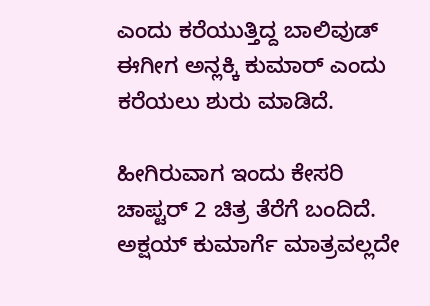ಎಂದು ಕರೆಯುತ್ತಿದ್ದ ಬಾಲಿವುಡ್ ಈಗೀಗ ಅನ್ಲಕ್ಕಿ ಕುಮಾರ್ ಎಂದು ಕರೆಯಲು ಶುರು ಮಾಡಿದೆ.

ಹೀಗಿರುವಾಗ ಇಂದು ಕೇಸರಿ ಚಾಪ್ಟರ್ 2 ಚಿತ್ರ ತೆರೆಗೆ ಬಂದಿದೆ. ಅಕ್ಷಯ್ ಕುಮಾರ್ಗೆ ಮಾತ್ರವಲ್ಲದೇ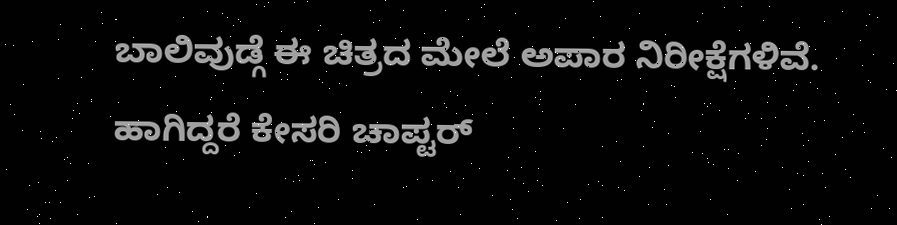ಬಾಲಿವುಡ್ಗೆ ಈ ಚಿತ್ರದ ಮೇಲೆ ಅಪಾರ ನಿರೀಕ್ಷೆಗಳಿವೆ. ಹಾಗಿದ್ದರೆ ಕೇಸರಿ ಚಾಪ್ಟರ್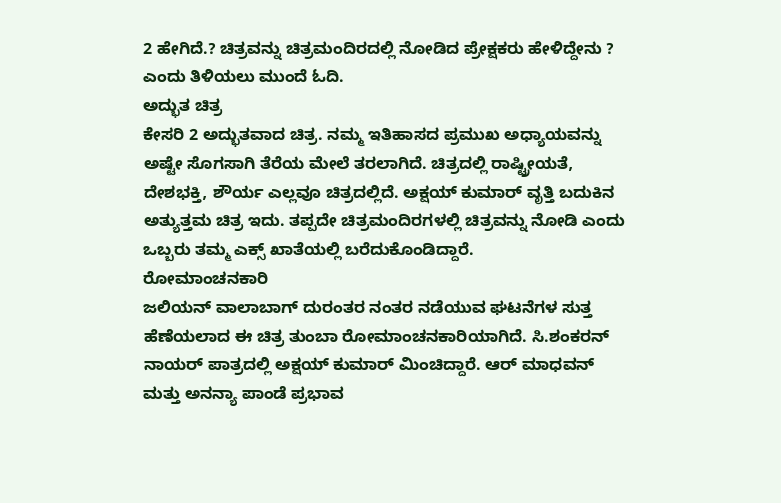2 ಹೇಗಿದೆ.? ಚಿತ್ರವನ್ನು ಚಿತ್ರಮಂದಿರದಲ್ಲಿ ನೋಡಿದ ಪ್ರೇಕ್ಷಕರು ಹೇಳಿದ್ದೇನು ? ಎಂದು ತಿಳಿಯಲು ಮುಂದೆ ಓದಿ.
ಅದ್ಭುತ ಚಿತ್ರ
ಕೇಸರಿ 2 ಅದ್ಭುತವಾದ ಚಿತ್ರ. ನಮ್ಮ ಇತಿಹಾಸದ ಪ್ರಮುಖ ಅಧ್ಯಾಯವನ್ನು ಅಷ್ಟೇ ಸೊಗಸಾಗಿ ತೆರೆಯ ಮೇಲೆ ತರಲಾಗಿದೆ. ಚಿತ್ರದಲ್ಲಿ ರಾಷ್ಟ್ರೀಯತೆ, ದೇಶಭಕ್ತಿ, ಶೌರ್ಯ ಎಲ್ಲವೂ ಚಿತ್ರದಲ್ಲಿದೆ. ಅಕ್ಷಯ್ ಕುಮಾರ್ ವೃತ್ತಿ ಬದುಕಿನ ಅತ್ಯುತ್ತಮ ಚಿತ್ರ ಇದು. ತಪ್ಪದೇ ಚಿತ್ರಮಂದಿರಗಳಲ್ಲಿ ಚಿತ್ರವನ್ನು ನೋಡಿ ಎಂದು ಒಬ್ಬರು ತಮ್ಮ ಎಕ್ಸ್ ಖಾತೆಯಲ್ಲಿ ಬರೆದುಕೊಂಡಿದ್ದಾರೆ.
ರೋಮಾಂಚನಕಾರಿ
ಜಲಿಯನ್ ವಾಲಾಬಾಗ್ ದುರಂತರ ನಂತರ ನಡೆಯುವ ಘಟನೆಗಳ ಸುತ್ತ ಹೆಣೆಯಲಾದ ಈ ಚಿತ್ರ ತುಂಬಾ ರೋಮಾಂಚನಕಾರಿಯಾಗಿದೆ. ಸಿ.ಶಂಕರನ್ ನಾಯರ್ ಪಾತ್ರದಲ್ಲಿ ಅಕ್ಷಯ್ ಕುಮಾರ್ ಮಿಂಚಿದ್ದಾರೆ. ಆರ್ ಮಾಧವನ್ ಮತ್ತು ಅನನ್ಯಾ ಪಾಂಡೆ ಪ್ರಭಾವ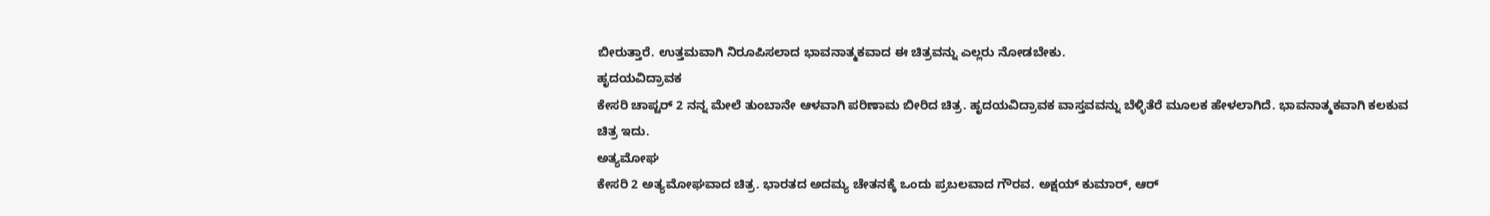ಬೀರುತ್ತಾರೆ. ಉತ್ತಮವಾಗಿ ನಿರೂಪಿಸಲಾದ ಭಾವನಾತ್ಮಕವಾದ ಈ ಚಿತ್ರವನ್ನು ಎಲ್ಲರು ನೋಡಬೇಕು.
ಹೃದಯವಿದ್ರಾವಕ
ಕೇಸರಿ ಚಾಪ್ಟರ್ 2 ನನ್ನ ಮೇಲೆ ತುಂಬಾನೇ ಆಳವಾಗಿ ಪರಿಣಾಮ ಬೀರಿದ ಚಿತ್ರ. ಹೃದಯವಿದ್ರಾವಕ ವಾಸ್ತವವನ್ನು ಬೆಳ್ಳಿತೆರೆ ಮೂಲಕ ಹೇಳಲಾಗಿದೆ. ಭಾವನಾತ್ಮಕವಾಗಿ ಕಲಕುವ ಚಿತ್ರ ಇದು.
ಅತ್ಯಮೋಘ
ಕೇಸರಿ 2 ಅತ್ಯಮೋಘವಾದ ಚಿತ್ರ. ಭಾರತದ ಅದಮ್ಯ ಚೇತನಕ್ಕೆ ಒಂದು ಪ್ರಬಲವಾದ ಗೌರವ. ಅಕ್ಷಯ್ ಕುಮಾರ್, ಆರ್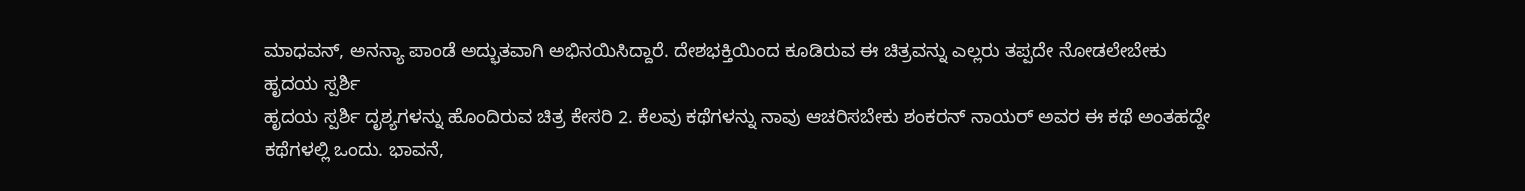ಮಾಧವನ್, ಅನನ್ಯಾ ಪಾಂಡೆ ಅದ್ಭುತವಾಗಿ ಅಭಿನಯಿಸಿದ್ದಾರೆ. ದೇಶಭಕ್ತಿಯಿಂದ ಕೂಡಿರುವ ಈ ಚಿತ್ರವನ್ನು ಎಲ್ಲರು ತಪ್ಪದೇ ನೋಡಲೇಬೇಕು
ಹೃದಯ ಸ್ಪರ್ಶಿ
ಹೃದಯ ಸ್ಪರ್ಶಿ ದೃಶ್ಯಗಳನ್ನು ಹೊಂದಿರುವ ಚಿತ್ರ ಕೇಸರಿ 2. ಕೆಲವು ಕಥೆಗಳನ್ನು ನಾವು ಆಚರಿಸಬೇಕು ಶಂಕರನ್ ನಾಯರ್ ಅವರ ಈ ಕಥೆ ಅಂತಹದ್ದೇ ಕಥೆಗಳಲ್ಲಿ ಒಂದು. ಭಾವನೆ,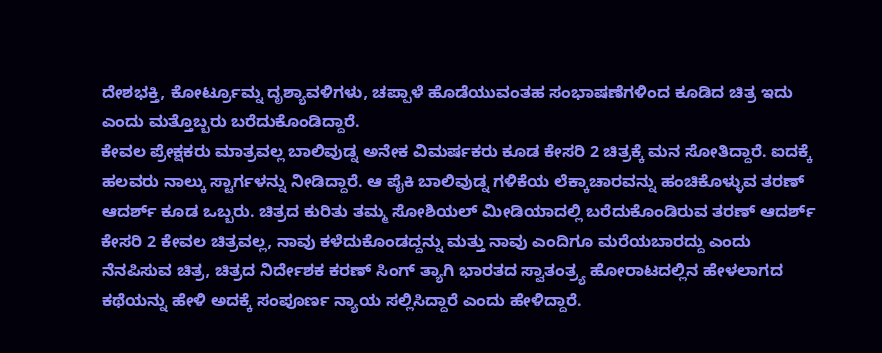ದೇಶಭಕ್ತಿ, ಕೋರ್ಟ್ರೂಮ್ನ ದೃಶ್ಯಾವಳಿಗಳು, ಚಪ್ಪಾಳೆ ಹೊಡೆಯುವಂತಹ ಸಂಭಾಷಣೆಗಳಿಂದ ಕೂಡಿದ ಚಿತ್ರ ಇದು ಎಂದು ಮತ್ತೊಬ್ಬರು ಬರೆದುಕೊಂಡಿದ್ದಾರೆ.
ಕೇವಲ ಪ್ರೇಕ್ಷಕರು ಮಾತ್ರವಲ್ಲ ಬಾಲಿವುಡ್ನ ಅನೇಕ ವಿಮರ್ಷಕರು ಕೂಡ ಕೇಸರಿ 2 ಚಿತ್ರಕ್ಕೆ ಮನ ಸೋತಿದ್ದಾರೆ. ಐದಕ್ಕೆ ಹಲವರು ನಾಲ್ಕು ಸ್ಟಾರ್ಗಳನ್ನು ನೀಡಿದ್ದಾರೆ. ಆ ಪೈಕಿ ಬಾಲಿವುಡ್ನ ಗಳಿಕೆಯ ಲೆಕ್ಕಾಚಾರವನ್ನು ಹಂಚಿಕೊಳ್ಳುವ ತರಣ್ ಆದರ್ಶ್ ಕೂಡ ಒಬ್ಬರು. ಚಿತ್ರದ ಕುರಿತು ತಮ್ಮ ಸೋಶಿಯಲ್ ಮೀಡಿಯಾದಲ್ಲಿ ಬರೆದುಕೊಂಡಿರುವ ತರಣ್ ಆದರ್ಶ್ ಕೇಸರಿ 2 ಕೇವಲ ಚಿತ್ರವಲ್ಲ, ನಾವು ಕಳೆದುಕೊಂಡದ್ದನ್ನು ಮತ್ತು ನಾವು ಎಂದಿಗೂ ಮರೆಯಬಾರದ್ದು ಎಂದು ನೆನಪಿಸುವ ಚಿತ್ರ, ಚಿತ್ರದ ನಿರ್ದೇಶಕ ಕರಣ್ ಸಿಂಗ್ ತ್ಯಾಗಿ ಭಾರತದ ಸ್ವಾತಂತ್ರ್ಯ ಹೋರಾಟದಲ್ಲಿನ ಹೇಳಲಾಗದ ಕಥೆಯನ್ನು ಹೇಳಿ ಅದಕ್ಕೆ ಸಂಪೂರ್ಣ ನ್ಯಾಯ ಸಲ್ಲಿಸಿದ್ದಾರೆ ಎಂದು ಹೇಳಿದ್ದಾರೆ.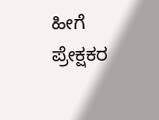ಹೀಗೆ ಪ್ರೇಕ್ಷಕರ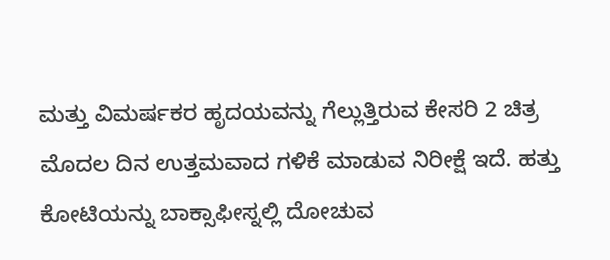ಮತ್ತು ವಿಮರ್ಷಕರ ಹೃದಯವನ್ನು ಗೆಲ್ಲುತ್ತಿರುವ ಕೇಸರಿ 2 ಚಿತ್ರ ಮೊದಲ ದಿನ ಉತ್ತಮವಾದ ಗಳಿಕೆ ಮಾಡುವ ನಿರೀಕ್ಷೆ ಇದೆ. ಹತ್ತು ಕೋಟಿಯನ್ನು ಬಾಕ್ಸಾಫೀಸ್ನಲ್ಲಿ ದೋಚುವ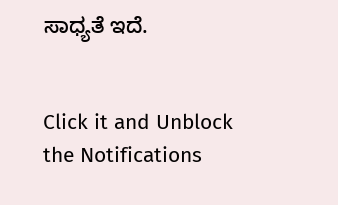ಸಾಧ್ಯತೆ ಇದೆ.


Click it and Unblock the Notifications